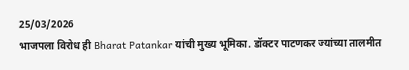25/03/2026
भाजपला विरोध ही Bharat Patankar यांची मुख्य भूमिका. डॉक्टर पाटणकर ज्यांच्या तालमीत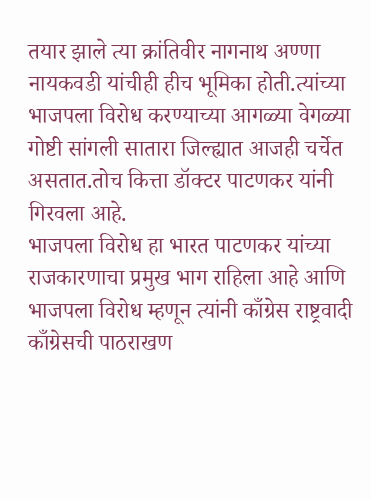तयार झाले त्या क्रांतिवीर नागनाथ अण्णा नायकवडी यांचीही हीच भूमिका होती.त्यांच्या भाजपला विरोध करण्याच्या आगळ्या वेगळ्या गोष्टी सांगली सातारा जिल्ह्यात आजही चर्चेत असतात.तोच कित्ता डॉक्टर पाटणकर यांनी गिरवला आहे.
भाजपला विरोध हा भारत पाटणकर यांच्या राजकारणाचा प्रमुख भाग राहिला आहे आणि भाजपला विरोध म्हणून त्यांनी काँग्रेस राष्ट्रवादी काँग्रेसची पाठराखण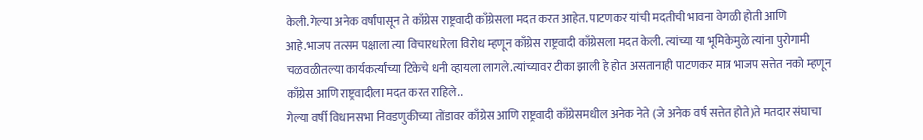केली.गेल्या अनेक वर्षांपासून ते काँग्रेस राष्ट्रवादी काँग्रेसला मदत करत आहेत. पाटणकर यांची मदतीची भावना वेगळी होती आणि आहे.भाजप तत्सम पक्षाला त्या विचारधारेला विरोध म्हणून काँग्रेस राष्ट्रवादी काँग्रेसला मदत केली. त्यांच्या या भूमिकेमुळे त्यांना पुरोगामी चळवळीतल्या कार्यकर्त्यांच्या टिकेचे धनी व्हायला लागले.त्यांच्यावर टीका झाली हे होत असतानाही पाटणकर मात्र भाजप सत्तेत नको म्हणून काँग्रेस आणि राष्ट्रवादीला मदत करत राहिले..
गेल्या वर्षी विधानसभा निवडणुकीच्या तोंडावर काँग्रेस आणि राष्ट्रवादी काँग्रेसमधील अनेक नेते (जे अनेक वर्ष सत्तेत होते)ते मतदार संघाचा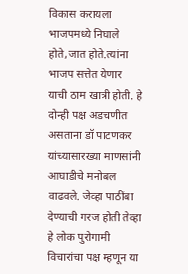विकास करायला भाजपमध्ये निघाले होते,जात होते.त्यांना भाजप सत्तेत येणार याची ठाम खात्री होती. हे दोन्ही पक्ष अडचणीत असताना डॉ पाटणकर यांच्यासारख्या माणसांनी आघाडीचे मनोबल वाढवले. जेव्हा पाठींबा देण्याची गरज होती तेव्हा हे लोक पुरोगामी विचारांचा पक्ष म्हणून या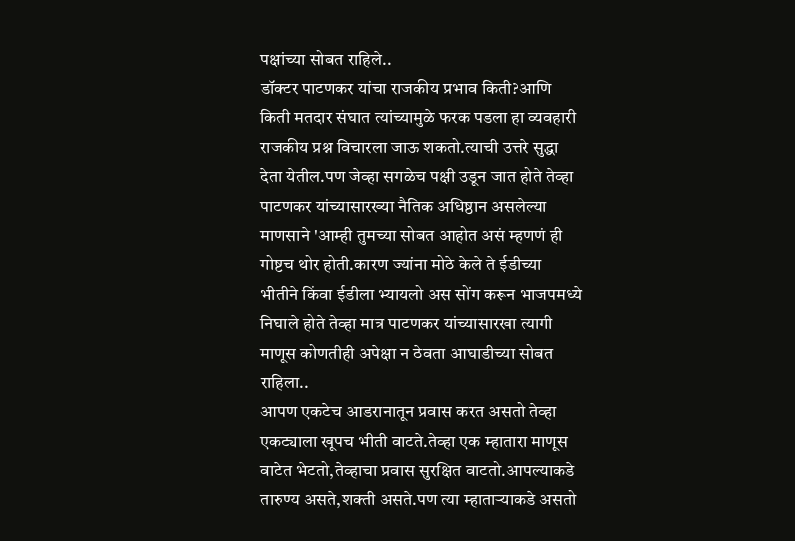पक्षांच्या सोबत राहिले..
डॉक्टर पाटणकर यांचा राजकीय प्रभाव किती?आणि किती मतदार संघात त्यांच्यामुळे फरक पडला हा व्यवहारी राजकीय प्रश्न विचारला जाऊ शकतो.त्याची उत्तरे सुद्धा देता येतील.पण जेव्हा सगळेच पक्षी उडून जात होते तेव्हा पाटणकर यांच्यासारख्या नैतिक अधिष्ठान असलेल्या माणसाने 'आम्ही तुमच्या सोबत आहोत असं म्हणणं ही गोष्टच थोर होती.कारण ज्यांना मोठे केले ते ईडीच्या भीतीने किंवा ईडीला भ्यायलो अस सोंग करून भाजपमध्ये निघाले होते तेव्हा मात्र पाटणकर यांच्यासारखा त्यागी माणूस कोणतीही अपेक्षा न ठेवता आघाडीच्या सोबत राहिला..
आपण एकटेच आडरानातून प्रवास करत असतो तेव्हा एकट्याला खूपच भीती वाटते.तेव्हा एक म्हातारा माणूस वाटेत भेटतो,तेव्हाचा प्रवास सुरक्षित वाटतो.आपल्याकडे तारुण्य असते,शक्ती असते.पण त्या म्हाताऱ्याकडे असतो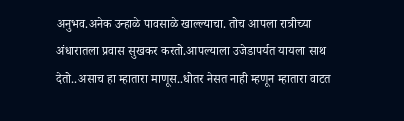अनुभव.अनेक उन्हाळे पावसाळे खाल्ल्याचा. तोच आपला रात्रीच्या अंधारातला प्रवास सुखकर करतो.आपल्याला उजेडापर्यत यायला साथ देतो..असाच हा म्हातारा माणूस..धोतर नेसत नाही म्हणून म्हातारा वाटत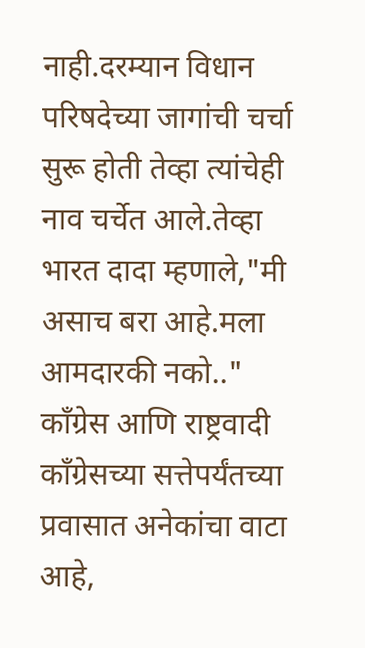नाही.दरम्यान विधान परिषदेच्या जागांची चर्चा सुरू होती तेव्हा त्यांचेही नाव चर्चेत आले.तेव्हा भारत दादा म्हणाले,"मी असाच बरा आहे.मला आमदारकी नको.."
काँग्रेस आणि राष्ट्रवादी काँग्रेसच्या सत्तेपर्यंतच्या प्रवासात अनेकांचा वाटा आहे,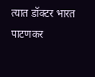त्यात डॉक्टर भारत पाटणकर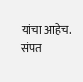यांचा आहेच.
संपत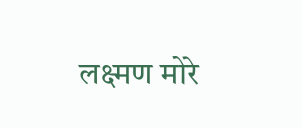लक्ष्मण मोरे